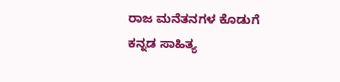ರಾಜ ಮನೆತನಗಳ ಕೊಡುಗೆ ಕನ್ನಡ ಸಾಹಿತ್ಯ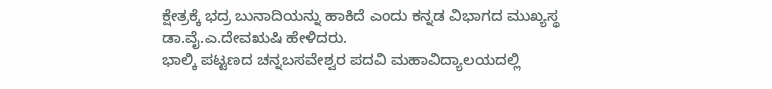ಕ್ಷೇತ್ರಕ್ಕೆ ಭದ್ರ ಬುನಾದಿಯನ್ನು ಹಾಕಿದೆ ಎಂದು ಕನ್ನಡ ವಿಭಾಗದ ಮುಖ್ಯಸ್ಥ ಡಾ.ವೈ.ಎ.ದೇವಋಷಿ ಹೇಳಿದರು.
ಭಾಲ್ಕಿ ಪಟ್ಟಣದ ಚನ್ನಬಸವೇಶ್ವರ ಪದವಿ ಮಹಾವಿದ್ಯಾಲಯದಲ್ಲಿ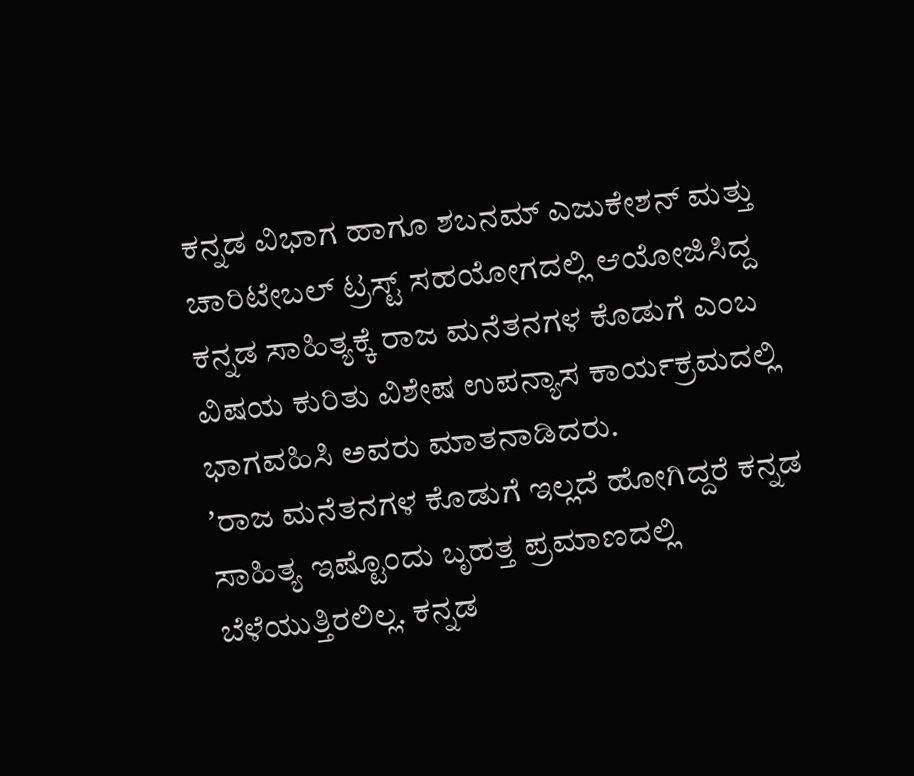ಕನ್ನಡ ವಿಭಾಗ ಹಾಗೂ ಶಬನಮ್ ಎಜುಕೇಶನ್ ಮತ್ತು ಚಾರಿಟೇಬಲ್ ಟ್ರಸ್ಟ್ ಸಹಯೋಗದಲ್ಲಿ ಆಯೋಜಿಸಿದ್ದ ಕನ್ನಡ ಸಾಹಿತ್ಯಕ್ಕೆ ರಾಜ ಮನೆತನಗಳ ಕೊಡುಗೆ ಎಂಬ ವಿಷಯ ಕುರಿತು ವಿಶೇಷ ಉಪನ್ಯಾಸ ಕಾರ್ಯಕ್ರಮದಲ್ಲಿ ಭಾಗವಹಿಸಿ ಅವರು ಮಾತನಾಡಿದರು.
ʼರಾಜ ಮನೆತನಗಳ ಕೊಡುಗೆ ಇಲ್ಲದೆ ಹೋಗಿದ್ದರೆ ಕನ್ನಡ ಸಾಹಿತ್ಯ ಇಷ್ಟೊಂದು ಬೃಹತ್ತ ಪ್ರಮಾಣದಲ್ಲಿ ಬೆಳೆಯುತ್ತಿರಲಿಲ್ಲ. ಕನ್ನಡ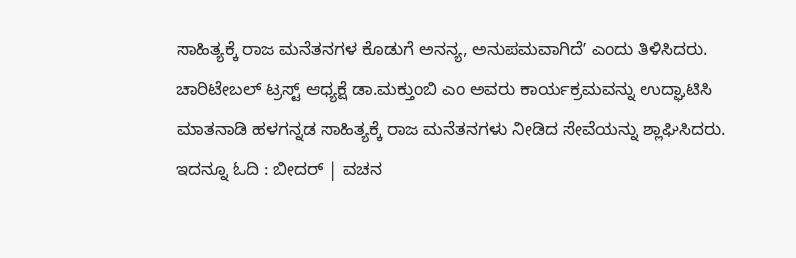ಸಾಹಿತ್ಯಕ್ಕೆ ರಾಜ ಮನೆತನಗಳ ಕೊಡುಗೆ ಅನನ್ಯ, ಅನುಪಮವಾಗಿದೆʼ ಎಂದು ತಿಳಿಸಿದರು.
ಚಾರಿಟೇಬಲ್ ಟ್ರಸ್ಟ್ ಆಧ್ಯಕ್ಷೆ ಡಾ.ಮಕ್ತುಂಬಿ ಎಂ ಅವರು ಕಾರ್ಯಕ್ರಮವನ್ನು ಉದ್ಘಾಟಿಸಿ ಮಾತನಾಡಿ ಹಳಗನ್ನಡ ಸಾಹಿತ್ಯಕ್ಕೆ ರಾಜ ಮನೆತನಗಳು ನೀಡಿದ ಸೇವೆಯನ್ನು ಶ್ಲಾಘಿಸಿದರು.
ಇದನ್ನೂ ಓದಿ : ಬೀದರ್ | ವಚನ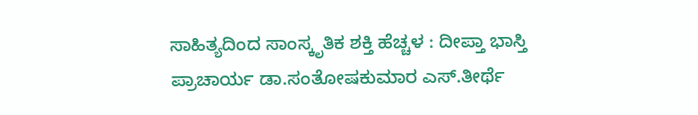ಸಾಹಿತ್ಯದಿಂದ ಸಾಂಸ್ಕೃತಿಕ ಶಕ್ತಿ ಹೆಚ್ಚಳ : ದೀಪ್ತಾ ಭಾಸ್ತಿ
ಪ್ರಾಚಾರ್ಯ ಡಾ.ಸಂತೋಷಕುಮಾರ ಎಸ್.ತೀರ್ಥೆ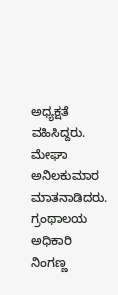ಅಧ್ಯಕ್ಷತೆ ವಹಿಸಿದ್ದರು. ಮೇಘಾ ಅನಿಲಕುಮಾರ ಮಾತನಾಡಿದರು. ಗ್ರಂಥಾಲಯ ಅಧಿಕಾರಿ ನಿಂಗಣ್ಣ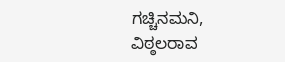ಗಚ್ಚಿನಮನಿ, ವಿಠ್ಠಲರಾವ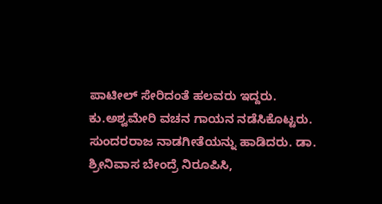ಪಾಟೀಲ್ ಸೇರಿದಂತೆ ಹಲವರು ಇದ್ದರು. ಕು.ಅಶ್ವಮೇರಿ ವಚನ ಗಾಯನ ನಡೆಸಿಕೊಟ್ಟರು. ಸುಂದರರಾಜ ನಾಡಗೀತೆಯನ್ನು ಹಾಡಿದರು. ಡಾ. ಶ್ರೀನಿವಾಸ ಬೇಂದ್ರೆ ನಿರೂಪಿಸಿ,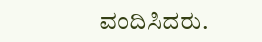ವಂದಿಸಿದರು.